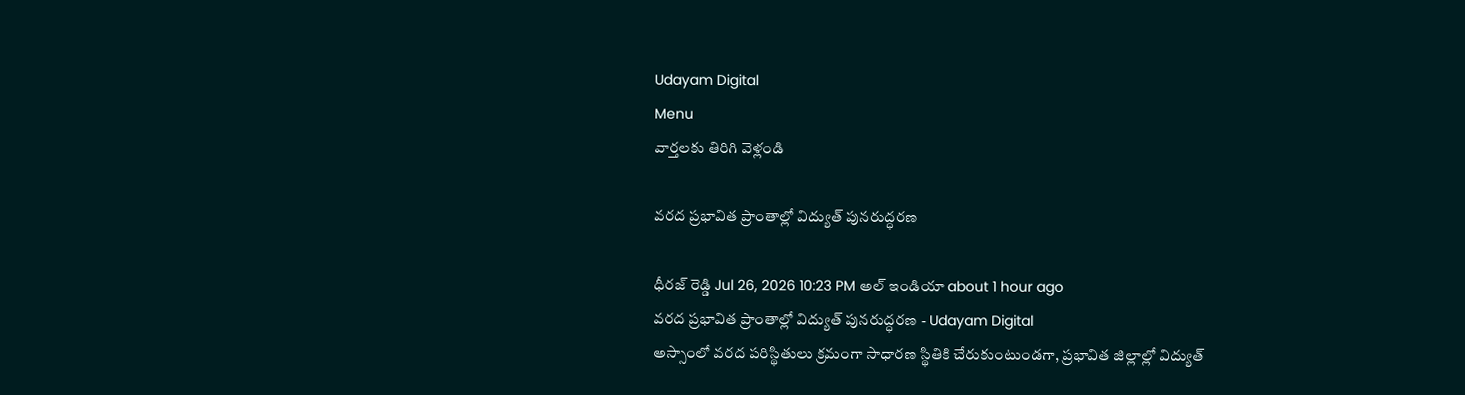Udayam Digital
Menu
వార్తలకు తిరిగి వెళ్లండి

వరద ప్రభావిత ప్రాంతాల్లో విద్యుత్ పునరుద్ధరణ

ధీరజ్ రెడ్డి Jul 26, 2026 10:23 PM అల్ ఇండియా about 1 hour ago
వరద ప్రభావిత ప్రాంతాల్లో విద్యుత్ పునరుద్ధరణ - Udayam Digital
అస్సాంలో వరద పరిస్థితులు క్రమంగా సాధారణ స్థితికి చేరుకుంటుండగా, ప్రభావిత జిల్లాల్లో విద్యుత్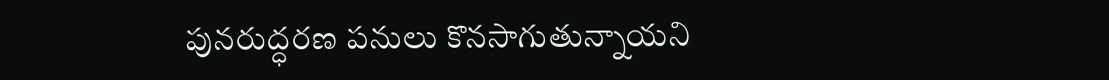పునరుద్ధరణ పనులు కొనసాగుతున్నాయని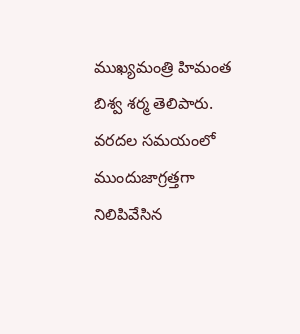ముఖ్యమంత్రి హిమంత బిశ్వ శర్మ తెలిపారు. వరదల సమయంలో ముందుజాగ్రత్తగా నిలిపివేసిన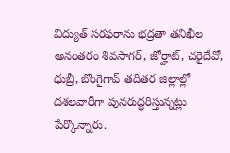విద్యుత్ సరఫరాను భద్రతా తనిఖీల అనంతరం శివసాగర్, జోర్హాట్, చరైదేవో, ధుబ్రీ, బొంగైగావ్ తదితర జిల్లాల్లో దశలవారీగా పునరుద్ధరిస్తున్నట్లు పేర్కొన్నారు.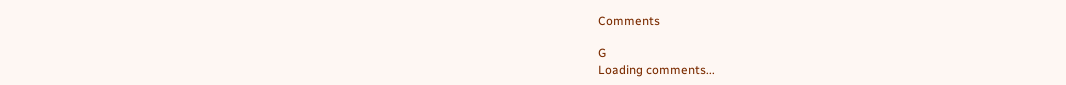Comments

G
Loading comments...